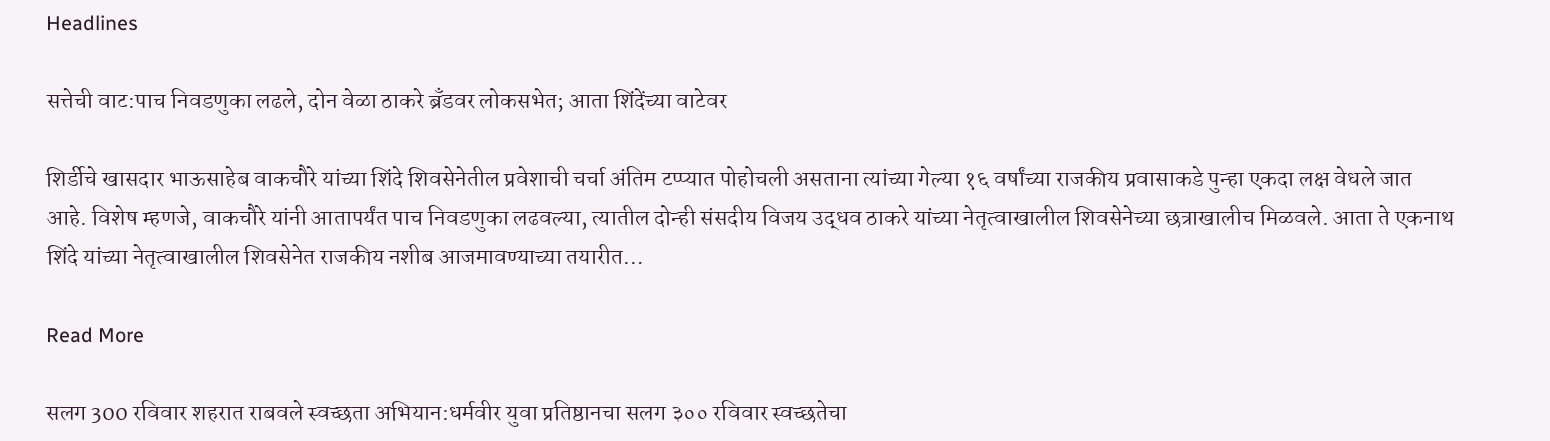Headlines

सत्तेची वाट:पाच निवडणुका लढले, दोन वेळा ठाकरे ब्रँडवर लोकसभेत; आता शिंदेंच्या वाटेवर

शिर्डीचे खासदार भाऊसाहेब वाकचौरे यांच्या शिंदे शिवसेनेतील प्रवेशाची चर्चा अंतिम टप्प्यात पोहोचली असताना त्यांच्या गेल्या १६ वर्षांच्या राजकीय प्रवासाकडे पुन्हा एकदा लक्ष वेधले जात आहे. विशेष म्हणजे, वाकचौरे यांनी आतापर्यंत पाच निवडणुका लढवल्या, त्यातील दोन्ही संसदीय विजय उद्धव ठाकरे यांच्या नेतृत्वाखालील शिवसेनेच्या छत्राखालीच मिळवले. आता ते एकनाथ शिंदे यांच्या नेतृत्वाखालील शिवसेनेत राजकीय नशीब आजमावण्याच्या तयारीत…

Read More

सलग 300 रविवार शहरात राबवले स्वच्छता अभियान:धर्मवीर युवा प्रतिष्ठानचा सलग ३०० रविवार स्वच्छतेचा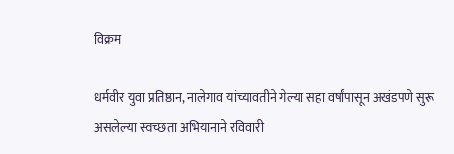विक्रम

धर्मवीर युवा प्रतिष्ठान, नालेगाव यांच्यावतीने गेल्या सहा वर्षांपासून अखंडपणे सुरू असलेल्या स्वच्छता अभियानाने रविवारी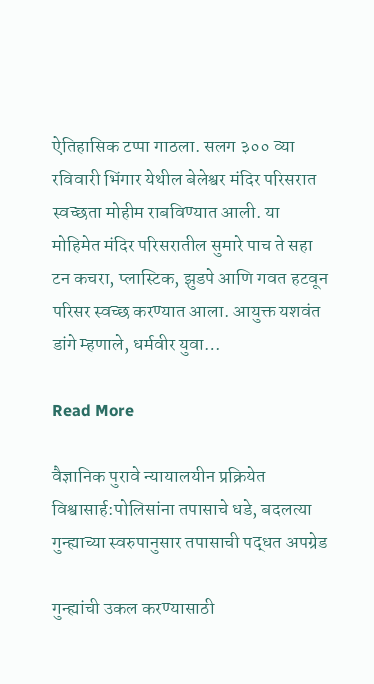ऐतिहासिक टप्पा गाठला. सलग ३०० व्या रविवारी भिंगार येथील बेलेश्वर मंदिर परिसरात स्वच्छता मोहीम राबविण्यात आली. या मोहिमेत मंदिर परिसरातील सुमारे पाच ते सहा टन कचरा, प्लास्टिक, झुडपे आणि गवत हटवून परिसर स्वच्छ करण्यात आला. आयुक्त यशवंत डांगे म्हणाले, धर्मवीर युवा…

Read More

वैज्ञानिक पुरावे न्यायालयीन प्रक्रियेत विश्वासार्ह:पोलिसांना तपासाचे धडे, बदलत्या गुन्ह्याच्या स्वरुपानुसार तपासाची पद्धत अपग्रेड

गुन्ह्यांची उकल करण्यासाठी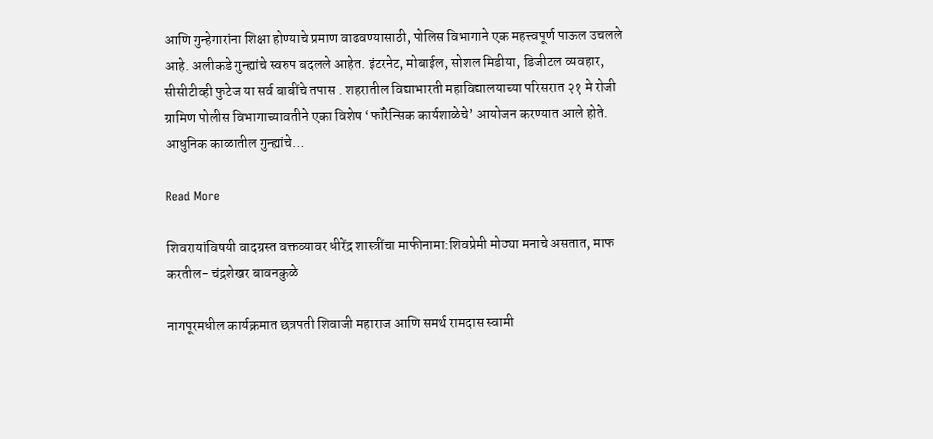आणि गुन्हेगारांना शिक्षा होण्याचे प्रमाण वाढवण्यासाठी, पोलिस विभागाने एक महत्त्वपूर्ण पाऊल उचलले आहे. अलीकडे गुन्ह्यांचे स्वरुप बदलले आहेत. इंटरनेट, मोबाईल, सोशल मिडीया, डिजीटल व्यवहार, सीसीटीव्ही फुटेज या सर्व बाबींचे तपास . शहरातील विद्याभारती महाविद्यालयाच्या परिसरात २१ मे रोजी ग्रामिण पोलीस विभागाच्यावतीने एका विशेष ‘फॉरेन्सिक कार्यशाळेचे’ आयोजन करण्यात आले होते. आधुनिक काळातील गुन्ह्यांचे…

Read More

शिवरायांविषयी वादग्रस्त वक्तव्यावर धीरेंद्र शास्त्रींचा माफीनामा:शिवप्रेमी मोठ्या मनाचे असतात, माफ करतील- चंद्रशेखर बावनकुळे

नागपूरमधील कार्यक्रमात छत्रपती शिवाजी महाराज आणि समर्थ रामदास स्वामी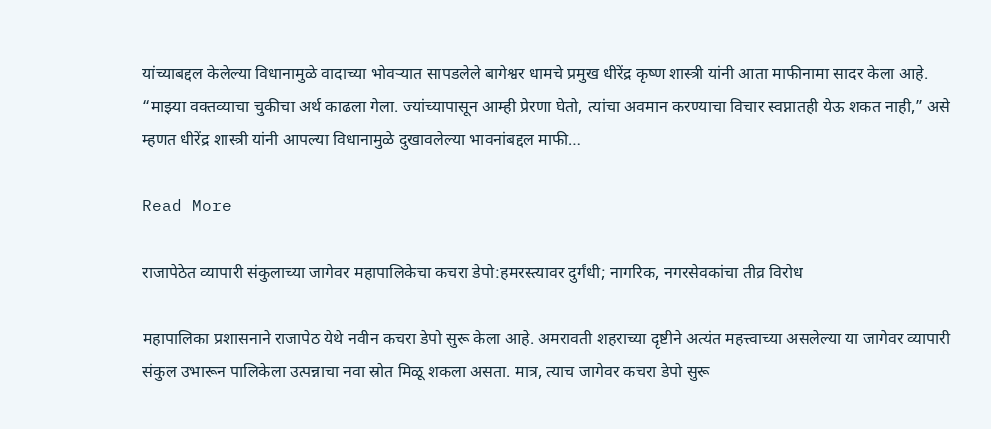यांच्याबद्दल केलेल्या विधानामुळे वादाच्या भोवऱ्यात सापडलेले बागेश्वर धामचे प्रमुख धीरेंद्र कृष्ण शास्त्री यांनी आता माफीनामा सादर केला आहे. “माझ्या वक्तव्याचा चुकीचा अर्थ काढला गेला. ज्यांच्यापासून आम्ही प्रेरणा घेतो, त्यांचा अवमान करण्याचा विचार स्वप्नातही येऊ शकत नाही,” असे म्हणत धीरेंद्र शास्त्री यांनी आपल्या विधानामुळे दुखावलेल्या भावनांबद्दल माफी…

Read More

राजापेठेत व्यापारी संकुलाच्या जागेवर महापालिकेचा कचरा डेपो:हमरस्त्यावर दुर्गंधी; नागरिक, नगरसेवकांचा तीव्र विरोध

महापालिका प्रशासनाने राजापेठ येथे नवीन कचरा डेपो सुरू केला आहे. अमरावती शहराच्या दृष्टीने अत्यंत महत्त्वाच्या असलेल्या या जागेवर व्यापारी संकुल उभारून पालिकेला उत्पन्नाचा नवा स्रोत मिळू शकला असता. मात्र, त्याच जागेवर कचरा डेपो सुरू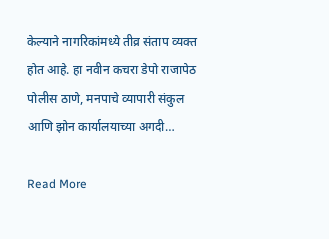केल्याने नागरिकांमध्ये तीव्र संताप व्यक्त होत आहे. हा नवीन कचरा डेपो राजापेठ पोलीस ठाणे, मनपाचे व्यापारी संकुल आणि झोन कार्यालयाच्या अगदी…

Read More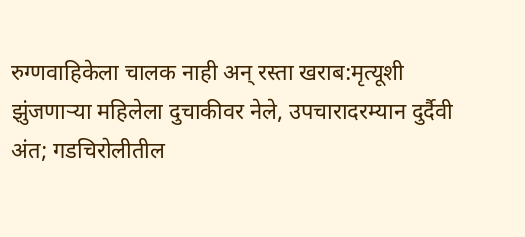रुग्णवाहिकेला चालक नाही अन् रस्ता खराब:मृत्यूशी झुंजणाऱ्या महिलेला दुचाकीवर नेले, उपचारादरम्यान दुर्दैवी अंत; गडचिरोलीतील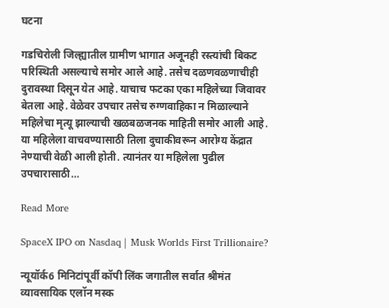घटना

गडचिरोली जिल्ह्यातील ग्रामीण भागात अजूनही रस्त्यांची बिकट परिस्थिती असल्याचे समोर आले आहे. तसेच दळणवळणाचीही दुरावस्था दिसून येत आहे. याचाच फटका एका महिलेच्या जिवावर बेतला आहे. वेळेवर उपचार तसेच रुग्णवाहिका न मिळाल्याने महिलेचा मृत्यू झाल्याची खळबळजनक माहिती समोर आली आहे. या महिलेला वाचवण्यासाठी तिला दुचाकीवरून आरोग्य केंद्रात नेण्याची वेळी आली होती. त्यानंतर या महिलेला पुढील उपचारासाठी…

Read More

SpaceX IPO on Nasdaq | Musk Worlds First Trillionaire?

न्यूयॉर्क6 मिनिटांपूर्वी कॉपी लिंक जगातील सर्वात श्रीमंत व्यावसायिक एलॉन मस्क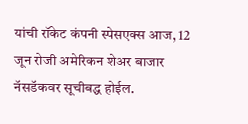यांची रॉकेट कंपनी स्पेसएक्स आज, 12 जून रोजी अमेरिकन शेअर बाजार नॅसडॅकवर सूचीबद्ध होईल.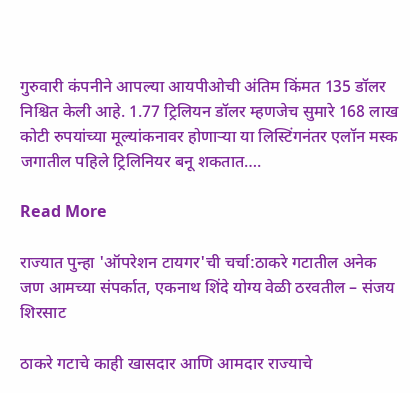गुरुवारी कंपनीने आपल्या आयपीओची अंतिम किंमत 135 डॉलर निश्चित केली आहे. 1.77 ट्रिलियन डॉलर म्हणजेच सुमारे 168 लाख कोटी रुपयांच्या मूल्यांकनावर होणाऱ्या या लिस्टिंगनंतर एलॉन मस्क जगातील पहिले ट्रिलिनियर बनू शकतात….

Read More

राज्यात पुन्हा 'ऑपरेशन टायगर'ची चर्चा:ठाकरे गटातील अनेक जण आमच्या संपर्कात, एकनाथ शिंदे योग्य वेळी ठरवतील – संजय शिरसाट

ठाकरे गटाचे काही खासदार आणि आमदार राज्याचे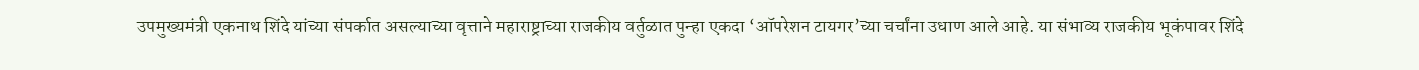उपमुख्यमंत्री एकनाथ शिंदे यांच्या संपर्कात असल्याच्या वृत्ताने महाराष्ट्राच्या राजकीय वर्तुळात पुन्हा एकदा ‘ऑपरेशन टायगर’च्या चर्चांना उधाण आले आहे. या संभाव्य राजकीय भूकंपावर शिंदे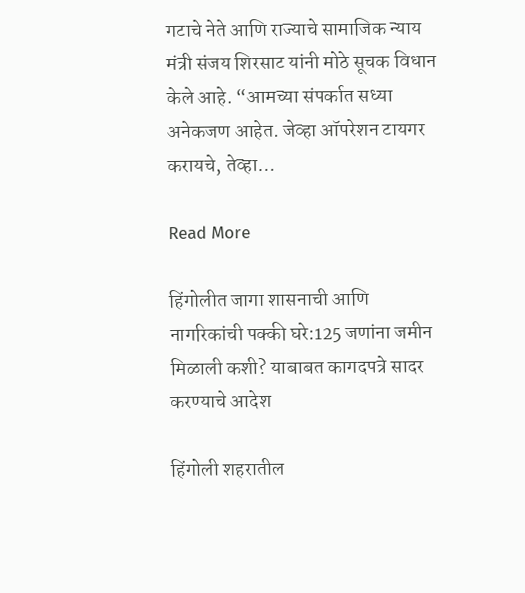गटाचे नेते आणि राज्याचे सामाजिक न्याय मंत्री संजय शिरसाट यांनी मोठे सूचक विधान केले आहे. “आमच्या संपर्कात सध्या अनेकजण आहेत. जेव्हा ऑपरेशन टायगर करायचे, तेव्हा…

Read More

हिंगोलीत जागा शासनाची आणि नागरिकांची पक्की घरे:125 जणांना जमीन मिळाली कशी? याबाबत कागदपत्रे सादर करण्याचे आदेश

हिंगोली शहरातील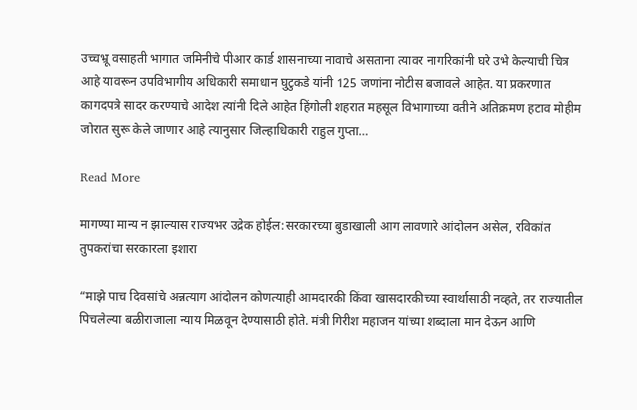उच्चभ्रू वसाहती भागात जमिनीचे पीआर कार्ड शासनाच्या नावाचे असताना त्यावर नागरिकांनी घरे उभे केल्याची चित्र आहे यावरून उपविभागीय अधिकारी समाधान घुटुकडे यांनी 125 जणांना नोटीस बजावले आहेत. या प्रकरणात कागदपत्रे सादर करण्याचे आदेश त्यांनी दिले आहेत हिंगोली शहरात महसूल विभागाच्या वतीने अतिक्रमण हटाव मोहीम जोरात सुरू केले जाणार आहे त्यानुसार जिल्हाधिकारी राहुल गुप्ता…

Read More

मागण्या मान्य न झाल्यास राज्यभर उद्रेक होईल:सरकारच्या बुडाखाली आग लावणारे आंदोलन असेल, रविकांत तुपकरांचा सरकारला इशारा

“माझे पाच दिवसांचे अन्नत्याग आंदोलन कोणत्याही आमदारकी किंवा खासदारकीच्या स्वार्थासाठी नव्हते, तर राज्यातील पिचलेल्या बळीराजाला न्याय मिळवून देण्यासाठी होते. मंत्री गिरीश महाजन यांच्या शब्दाला मान देऊन आणि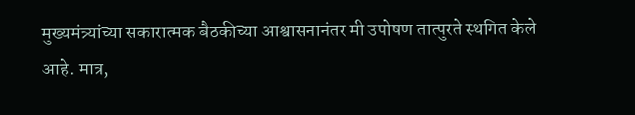मुख्यमंत्र्यांच्या सकारात्मक बैठकीच्या आश्वासनानंतर मी उपोषण तात्पुरते स्थगित केले आहे. मात्र,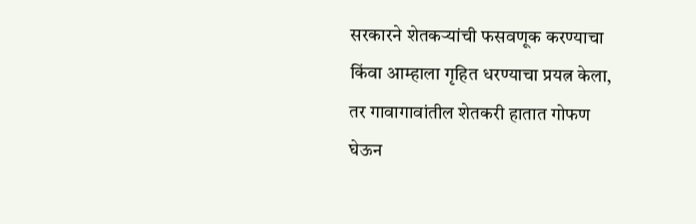सरकारने शेतकऱ्यांची फसवणूक करण्याचा किंवा आम्हाला गृहित धरण्याचा प्रयत्न केला, तर गावागावांतील शेतकरी हातात गोफण घेऊन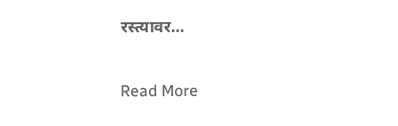रस्त्यावर…

Read More